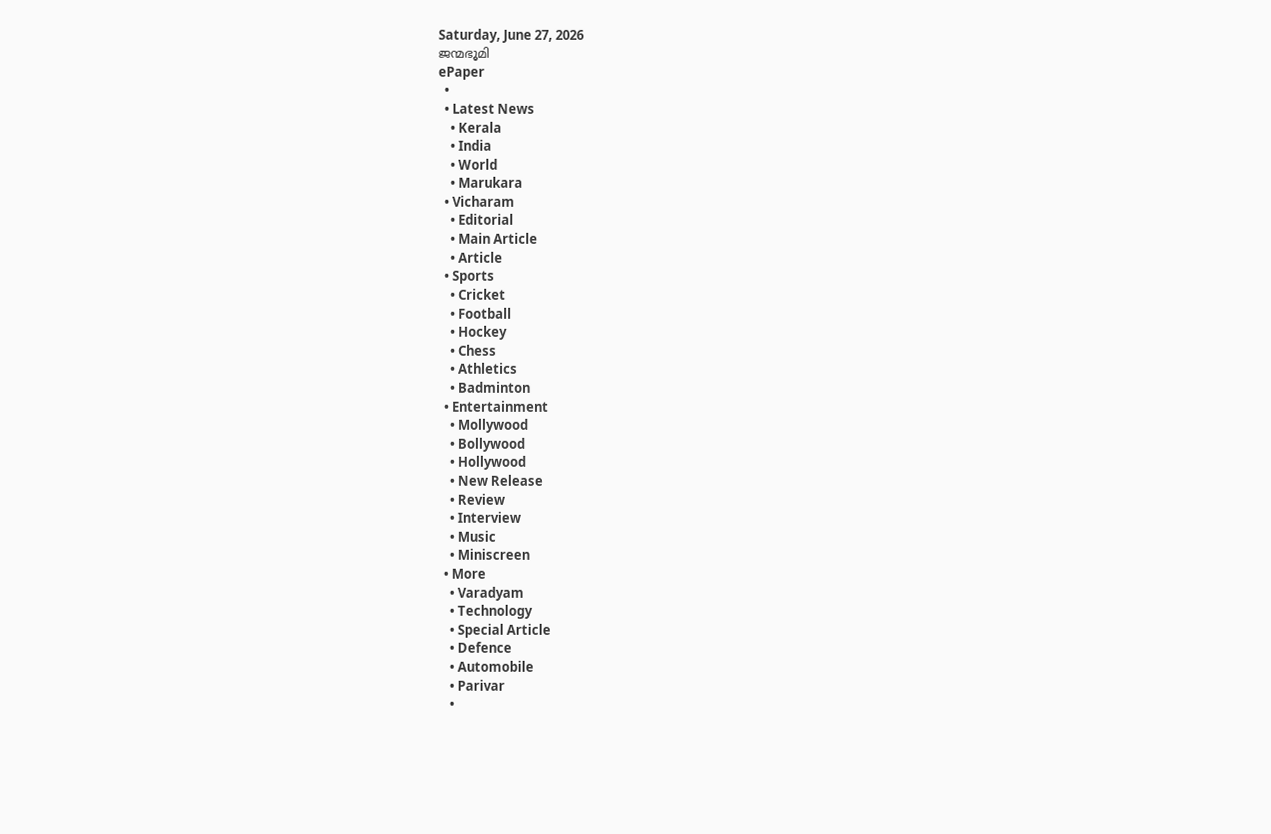Saturday, June 27, 2026
ജന്മഭൂമി
ePaper
  •
  • Latest News
    • Kerala
    • India
    • World
    • Marukara
  • Vicharam
    • Editorial
    • Main Article
    • Article
  • Sports
    • Cricket
    • Football
    • Hockey
    • Chess
    • Athletics
    • Badminton
  • Entertainment
    • Mollywood
    • Bollywood
    • Hollywood
    • New Release
    • Review
    • Interview
    • Music
    • Miniscreen
  • More
    • Varadyam
    • Technology
    • Special Article
    • Defence
    • Automobile
    • Parivar
    •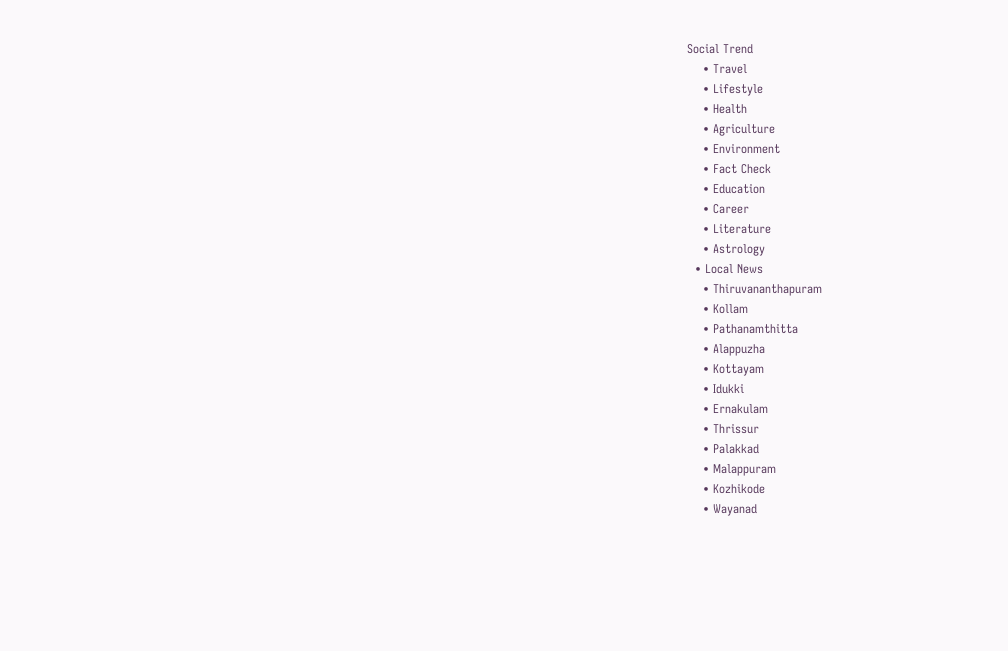Social Trend
    • Travel
    • Lifestyle
    • Health
    • Agriculture
    • Environment
    • Fact Check
    • Education
    • Career
    • Literature
    • Astrology
  • Local News
    • Thiruvananthapuram
    • Kollam
    • Pathanamthitta
    • Alappuzha
    • Kottayam
    • Idukki
    • Ernakulam
    • Thrissur
    • Palakkad
    • Malappuram
    • Kozhikode
    • Wayanad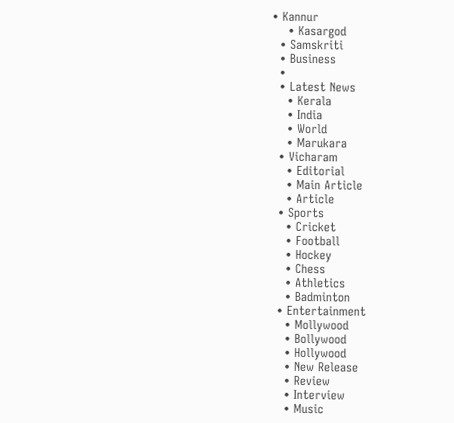• Kannur
    • Kasargod
  • Samskriti
  • Business
  •
  • Latest News
    • Kerala
    • India
    • World
    • Marukara
  • Vicharam
    • Editorial
    • Main Article
    • Article
  • Sports
    • Cricket
    • Football
    • Hockey
    • Chess
    • Athletics
    • Badminton
  • Entertainment
    • Mollywood
    • Bollywood
    • Hollywood
    • New Release
    • Review
    • Interview
    • Music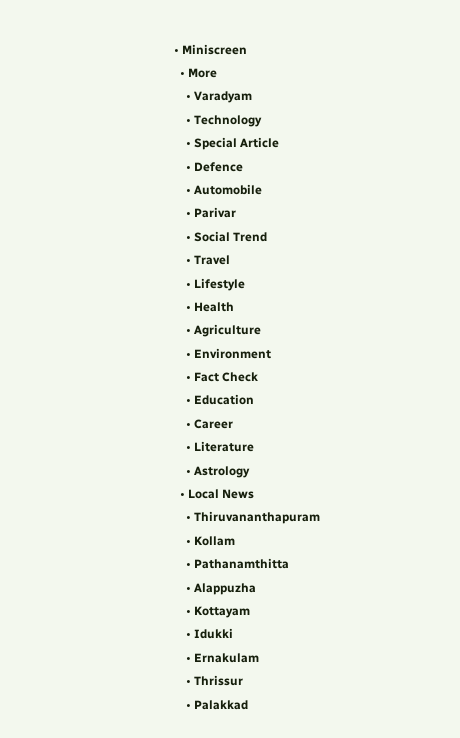• Miniscreen
  • More
    • Varadyam
    • Technology
    • Special Article
    • Defence
    • Automobile
    • Parivar
    • Social Trend
    • Travel
    • Lifestyle
    • Health
    • Agriculture
    • Environment
    • Fact Check
    • Education
    • Career
    • Literature
    • Astrology
  • Local News
    • Thiruvananthapuram
    • Kollam
    • Pathanamthitta
    • Alappuzha
    • Kottayam
    • Idukki
    • Ernakulam
    • Thrissur
    • Palakkad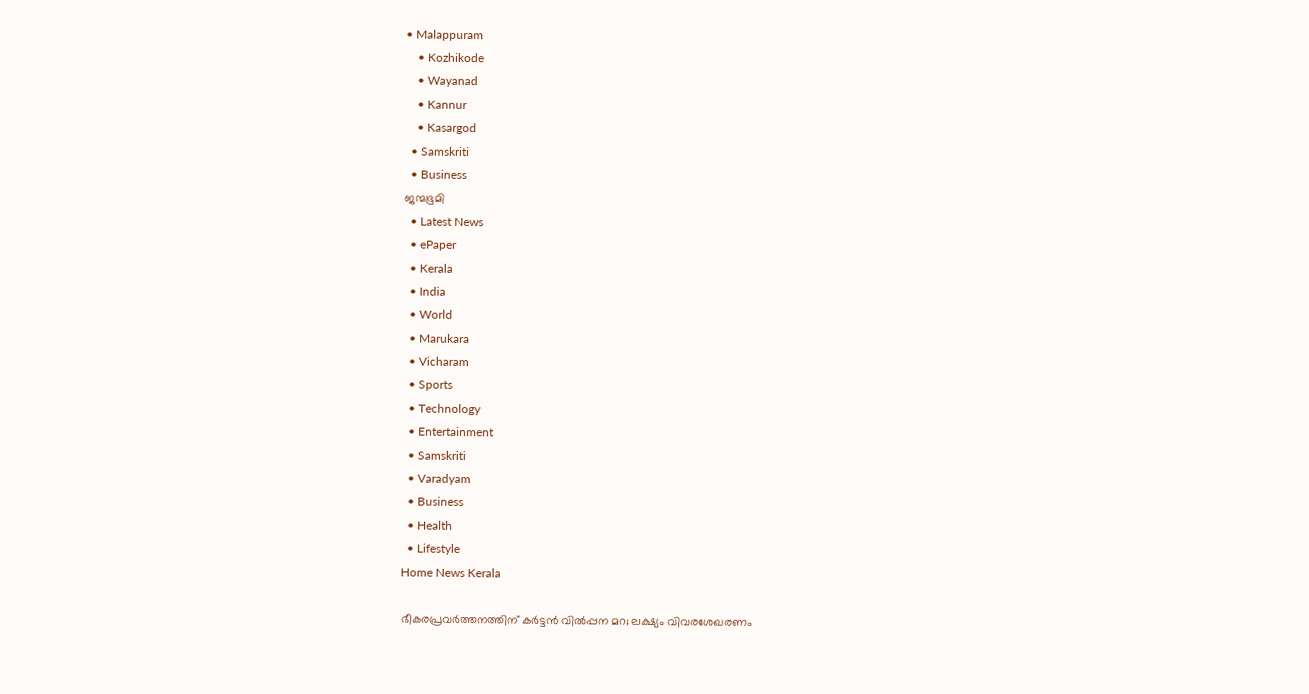• Malappuram
    • Kozhikode
    • Wayanad
    • Kannur
    • Kasargod
  • Samskriti
  • Business
ജന്മഭൂമി
  • Latest News
  • ePaper
  • Kerala
  • India
  • World
  • Marukara
  • Vicharam
  • Sports
  • Technology
  • Entertainment
  • Samskriti
  • Varadyam
  • Business
  • Health
  • Lifestyle
Home News Kerala

ഭീകരപ്രവര്‍ത്തനത്തിന് കര്‍ട്ടന്‍ വില്‍പ്പന മറ; ലക്ഷ്യം വിവരശേഖരണം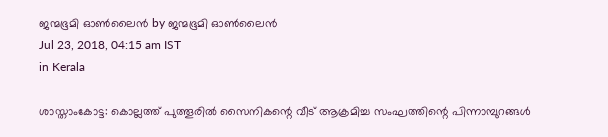ജന്മഭൂമി ഓണ്‍ലൈന്‍ by ജന്മഭൂമി ഓണ്‍ലൈന്‍
Jul 23, 2018, 04:15 am IST
in Kerala

ശാസ്താംകോട്ട: കൊല്ലത്ത് പുത്തൂരില്‍ സൈനികന്റെ വീട് ആക്രമിച്ച സംഘത്തിന്റെ പിന്നാമ്പുറങ്ങള്‍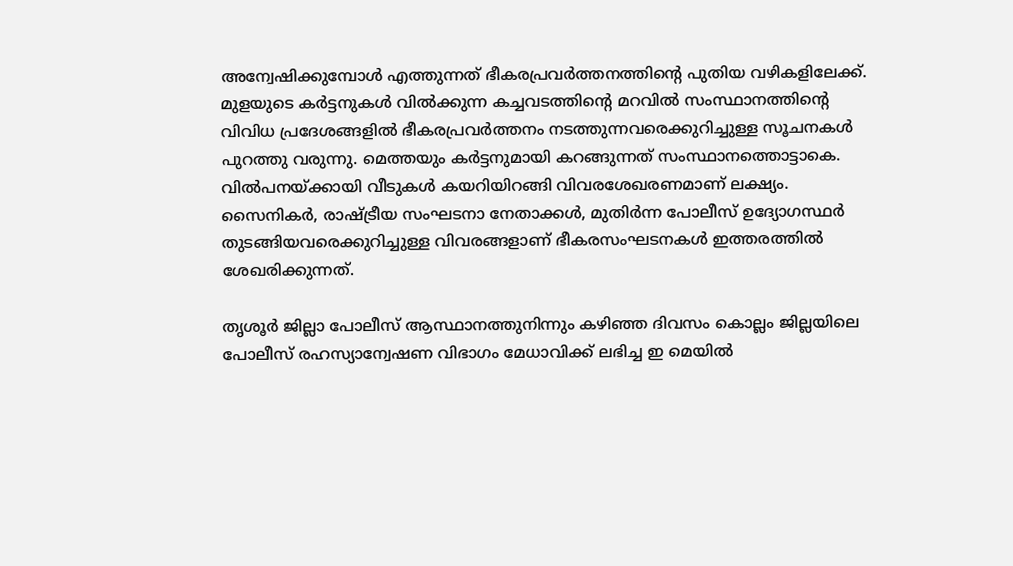അന്വേഷിക്കുമ്പോള്‍ എത്തുന്നത് ഭീകരപ്രവര്‍ത്തനത്തിന്റെ പുതിയ വഴികളിലേക്ക്. മുളയുടെ കര്‍ട്ടനുകള്‍ വില്‍ക്കുന്ന കച്ചവടത്തിന്റെ മറവില്‍ സംസ്ഥാനത്തിന്റെ വിവിധ പ്രദേശങ്ങളില്‍ ഭീകരപ്രവര്‍ത്തനം നടത്തുന്നവരെക്കുറിച്ചുള്ള സൂചനകള്‍ പുറത്തു വരുന്നു. മെത്തയും കര്‍ട്ടനുമായി കറങ്ങുന്നത് സംസ്ഥാനത്തൊട്ടാകെ. വില്‍പനയ്‌ക്കായി വീടുകള്‍ കയറിയിറങ്ങി വിവരശേഖരണമാണ് ലക്ഷ്യം. സൈനികര്‍, രാഷ്‌ട്രീയ സംഘടനാ നേതാക്കള്‍, മുതിര്‍ന്ന പോലീസ് ഉദ്യോഗസ്ഥര്‍ തുടങ്ങിയവരെക്കുറിച്ചുള്ള വിവരങ്ങളാണ് ഭീകരസംഘടനകള്‍ ഇത്തരത്തില്‍ ശേഖരിക്കുന്നത്.

തൃശൂര്‍ ജില്ലാ പോലീസ് ആസ്ഥാനത്തുനിന്നും കഴിഞ്ഞ ദിവസം കൊല്ലം ജില്ലയിലെ പോലീസ് രഹസ്യാന്വേഷണ വിഭാഗം മേധാവിക്ക് ലഭിച്ച ഇ മെയില്‍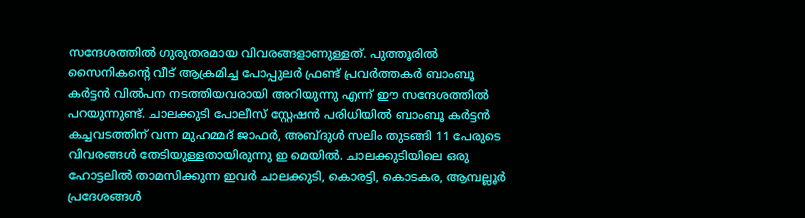സന്ദേശത്തില്‍ ഗുരുതരമായ വിവരങ്ങളാണുള്ളത്. പുത്തൂരില്‍ സൈനികന്റെ വീട് ആക്രമിച്ച പോപ്പുലര്‍ ഫ്രണ്ട് പ്രവര്‍ത്തകര്‍ ബാംബൂ കര്‍ട്ടന്‍ വില്‍പന നടത്തിയവരായി അറിയുന്നു എന്ന് ഈ സന്ദേശത്തില്‍ പറയുന്നുണ്ട്. ചാലക്കുടി പോലീസ് സ്റ്റേഷന്‍ പരിധിയില്‍ ബാംബൂ കര്‍ട്ടന്‍ കച്ചവടത്തിന് വന്ന മുഹമ്മദ് ജാഫര്‍, അബ്ദുള്‍ സലിം തുടങ്ങി 11 പേരുടെ വിവരങ്ങള്‍ തേടിയുള്ളതായിരുന്നു ഇ മെയില്‍. ചാലക്കുടിയിലെ ഒരു ഹോട്ടലില്‍ താമസിക്കുന്ന ഇവര്‍ ചാലക്കുടി, കൊരട്ടി, കൊടകര, ആമ്പല്ലൂര്‍ പ്രദേശങ്ങള്‍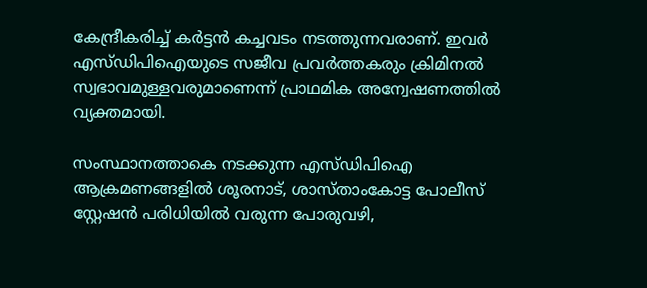കേന്ദ്രീകരിച്ച് കര്‍ട്ടന്‍ കച്ചവടം നടത്തുന്നവരാണ്. ഇവര്‍ എസ്ഡിപിഐയുടെ സജീവ പ്രവര്‍ത്തകരും ക്രിമിനല്‍ സ്വഭാവമുള്ളവരുമാണെന്ന് പ്രാഥമിക അന്വേഷണത്തില്‍ വ്യക്തമായി.

സംസ്ഥാനത്താകെ നടക്കുന്ന എസ്ഡിപിഐ ആക്രമണങ്ങളില്‍ ശൂരനാട്, ശാസ്താംകോട്ട പോലീസ് സ്റ്റേഷന്‍ പരിധിയില്‍ വരുന്ന പോരുവഴി,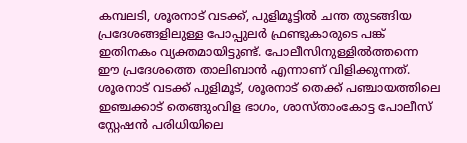കമ്പലടി, ശൂരനാട് വടക്ക്, പുളിമൂട്ടില്‍ ചന്ത തുടങ്ങിയ പ്രദേശങ്ങളിലുള്ള പോപ്പുലര്‍ ഫ്രണ്ടുകാരുടെ പങ്ക് ഇതിനകം വ്യക്തമായിട്ടുണ്ട്. പോലീസിനുള്ളില്‍ത്തന്നെ ഈ പ്രദേശത്തെ താലിബാന്‍ എന്നാണ് വിളിക്കുന്നത്. ശൂരനാട് വടക്ക് പുളിമൂട്, ശൂരനാട് തെക്ക് പഞ്ചായത്തിലെ ഇഞ്ചക്കാട് തെങ്ങുംവിള ഭാഗം, ശാസ്താംകോട്ട പോലീസ് സ്റ്റേഷന്‍ പരിധിയിലെ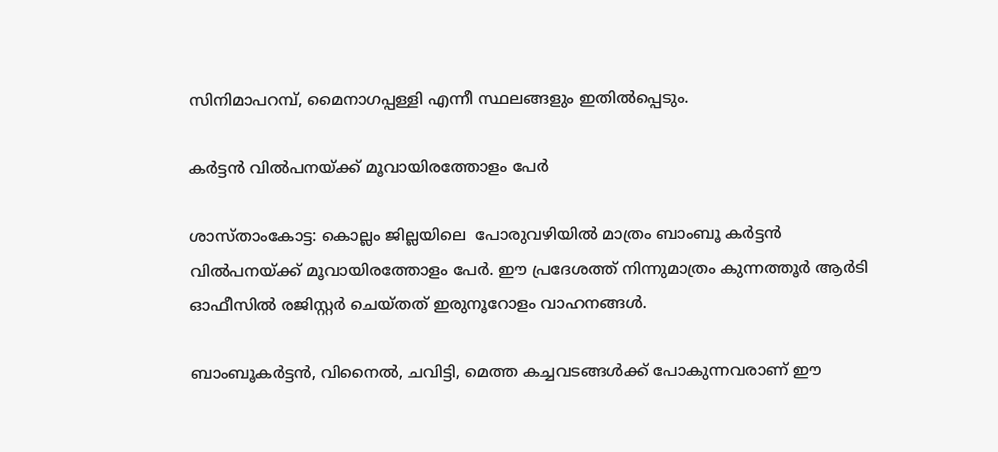സിനിമാപറമ്പ്, മൈനാഗപ്പള്ളി എന്നീ സ്ഥലങ്ങളും ഇതില്‍പ്പെടും.

കര്‍ട്ടന്‍ വില്‍പനയ്‌ക്ക് മൂവായിരത്തോളം പേര്‍

ശാസ്താംകോട്ട: കൊല്ലം ജില്ലയിലെ  പോരുവഴിയില്‍ മാത്രം ബാംബൂ കര്‍ട്ടന്‍ വില്‍പനയ്‌ക്ക് മൂവായിരത്തോളം പേര്‍. ഈ പ്രദേശത്ത് നിന്നുമാത്രം കുന്നത്തൂര്‍ ആര്‍ടി ഓഫീസില്‍ രജിസ്റ്റര്‍ ചെയ്തത് ഇരുനൂറോളം വാഹനങ്ങള്‍.

ബാംബൂകര്‍ട്ടന്‍, വിനൈല്‍, ചവിട്ടി, മെത്ത കച്ചവടങ്ങള്‍ക്ക് പോകുന്നവരാണ് ഈ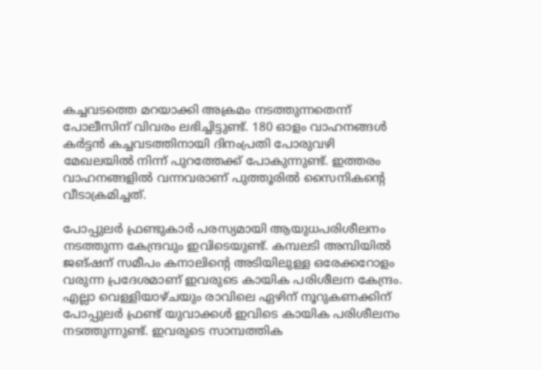കച്ചവടത്തെ മറയാക്കി അക്രമം നടത്തുന്നതെന്ന് പോലീസിന് വിവരം ലഭിച്ചിട്ടുണ്ട്. 180 ഓളം വാഹനങ്ങള്‍ കര്‍ട്ടന്‍ കച്ചവടത്തിനായി ദിനംപ്രതി പോരുവഴി മേഖലയില്‍ നിന്ന് പുറത്തേക്ക് പോകുന്നുണ്ട്. ഇത്തരം വാഹനങ്ങളില്‍ വന്നവരാണ് പുത്തൂരില്‍ സൈനികന്റെ വീടാക്രമിച്ചത്.

പോപ്പുലര്‍ ഫ്രണ്ടുകാര്‍ പരസ്യമായി ആയുധപരിശീലനം നടത്തുന്ന കേന്ദ്രവും ഇവിടെയുണ്ട്. കമ്പലടി അമ്പിയില്‍ ജങ്ഷന് സമീപം കനാലിന്റെ അടിയിലുള്ള ഒരേക്കറോളം വരുന്ന പ്രദേശമാണ് ഇവരുടെ കായിക പരിശീലന കേന്ദ്രം. എല്ലാ വെള്ളിയാഴ്ചയും രാവിലെ ഏഴിന് നൂറുകണക്കിന് പോപ്പുലര്‍ ഫ്രണ്ട് യുവാക്കള്‍ ഇവിടെ കായിക പരിശീലനം നടത്തുന്നുണ്ട്. ഇവരുടെ സാമ്പത്തിക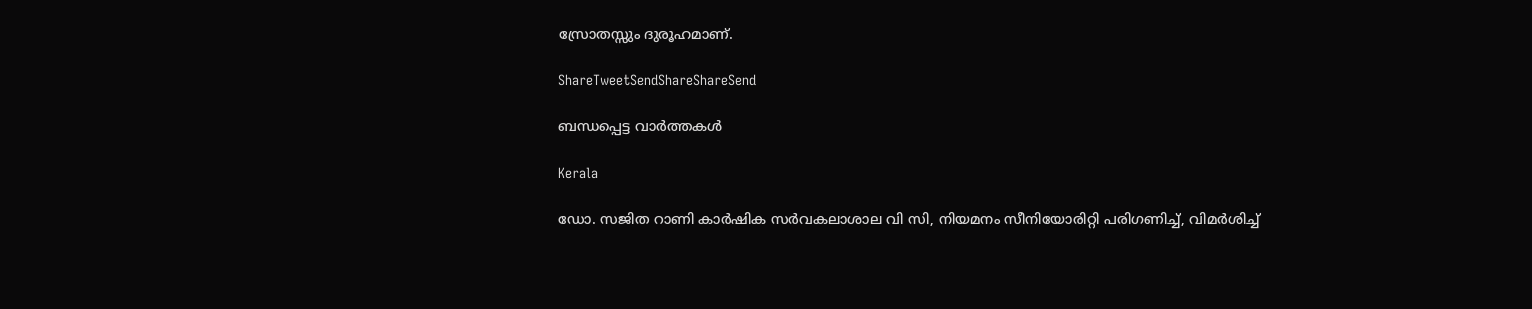സ്രോതസ്സും ദുരൂഹമാണ്.

ShareTweetSendShareShareSend

ബന്ധപ്പെട്ട വാര്‍ത്തകള്‍

Kerala

ഡോ. സജിത റാണി കാര്‍ഷിക സര്‍വകലാശാല വി സി, നിയമനം സീനിയോരിറ്റി പരിഗണിച്ച്, വിമര്‍ശിച്ച്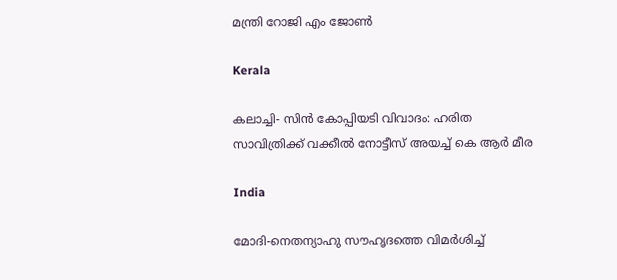മന്ത്രി റോജി എം ജോണ്‍

Kerala

കലാച്ചി- സിന്‍ കോപ്പിയടി വിവാദം: ഹരിത സാവിത്രിക്ക് വക്കീല്‍ നോട്ടീസ് അയച്ച് കെ ആര്‍ മീര

India

മോദി-നെതന്യാഹു സൗഹൃദത്തെ വിമര്‍ശിച്ച്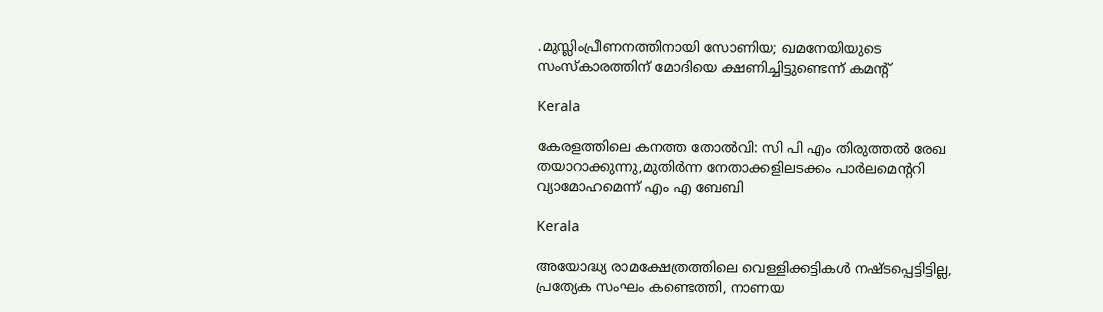.മുസ്ലിംപ്രീണനത്തിനായി സോണിയ; ഖമനേയിയുടെ സംസ്കാരത്തിന് മോദിയെ ക്ഷണിച്ചിട്ടുണ്ടെന്ന് കമന്‍റ്

Kerala

കേരളത്തിലെ കനത്ത തോല്‍വി: സി പി എം തിരുത്തല്‍ രേഖ തയാറാക്കുന്നു,മുതിര്‍ന്ന നേതാക്കളിലടക്കം പാര്‍ലമെന്ററി വ്യാമോഹമെന്ന് എം എ ബേബി

Kerala

അയോദ്ധ്യ രാമക്ഷേത്രത്തിലെ വെള്ളിക്കട്ടികൾ നഷ്ടപ്പെട്ടിട്ടില്ല, പ്രത്യേക സംഘം കണ്ടെത്തി, നാണയ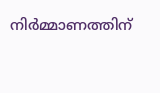നിർമ്മാണത്തിന്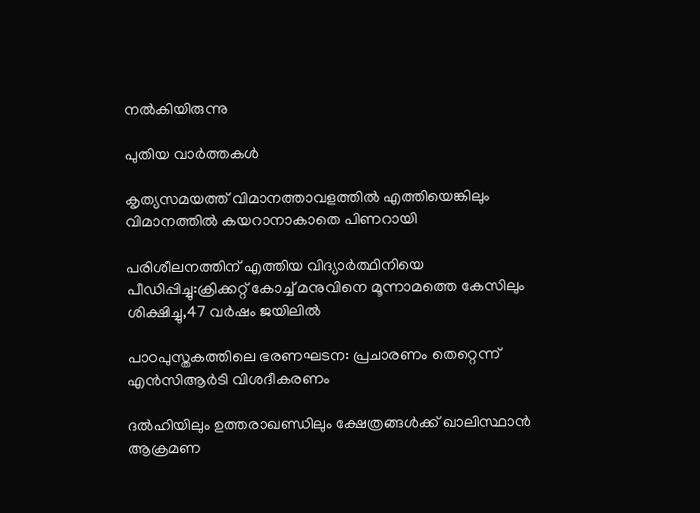നൽകിയിരുന്നു

പുതിയ വാര്‍ത്തകള്‍

കൃത്യസമയത്ത് വിമാനത്താവളത്തില്‍ എത്തിയെങ്കിലും വിമാനത്തില്‍ കയറാനാകാതെ പിണറായി

പരിശീലനത്തിന് എത്തിയ വിദ്യാര്‍ത്ഥിനിയെ പീഡിപ്പിച്ചു:ക്രിക്കറ്റ് കോച്ച് മനുവിനെ മൂന്നാമത്തെ കേസിലും ശിക്ഷിച്ചു,47 വര്‍ഷം ജയിലില്‍

പാഠപുസ്തകത്തിലെ ഭരണഘടന: പ്രചാരണം തെറ്റെന്ന് എൻസിആർടി വിശദീകരണം

ദൽഹിയിലും ഉത്തരാഖണ്ഡിലും ക്ഷേത്രങ്ങൾക്ക് ഖാലിസ്ഥാൻ ആക്രമണ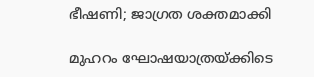ഭീഷണി; ജാഗ്രത ശക്തമാക്കി

മുഹറം ഘോഷയാത്രയ്‌ക്കിടെ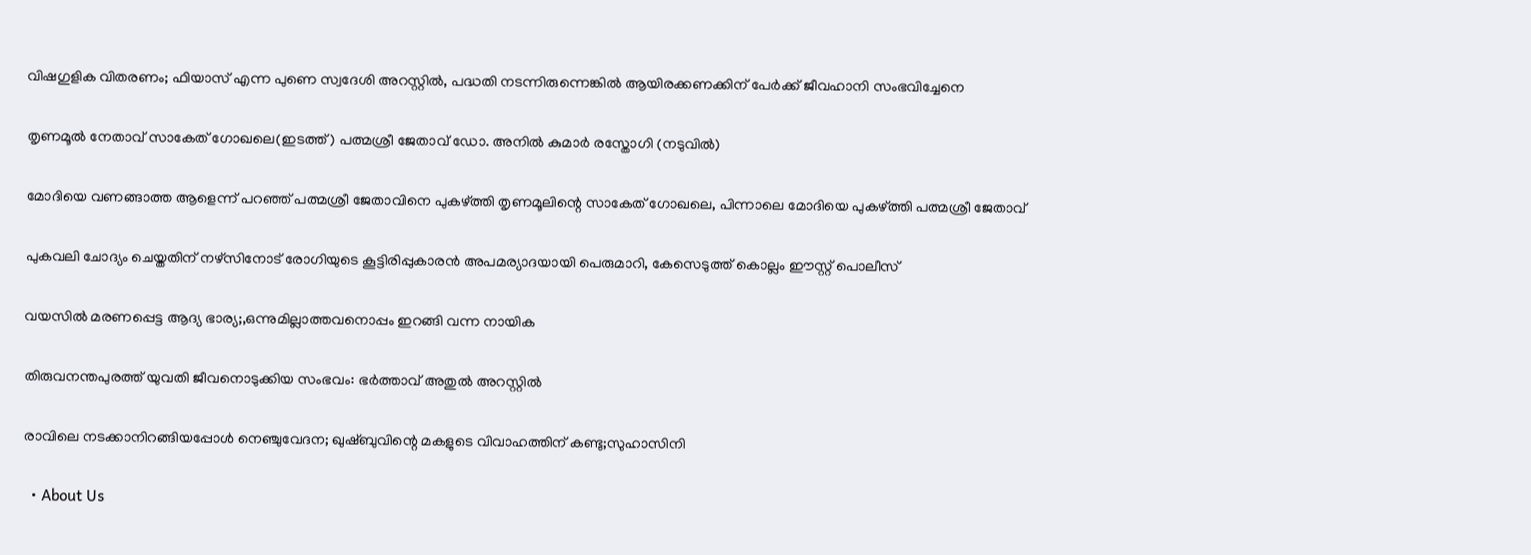വിഷഗുളിക വിതരണം; ഫിയാസ് എന്ന പുണെ സ്വദേശി അറസ്റ്റിൽ, പദ്ധതി നടന്നിരുന്നെങ്കിൽ ആയിരക്കണക്കിന് പേർക്ക് ജീവഹാനി സംഭവിച്ചേനെ

തൃണമൂല്‍ നേതാവ് സാകേത് ഗോഖലെ(ഇടത്ത്) പത്മശ്രീ ജേതാവ് ഡോ. അനില്‍ കുമാര്‍ രസ്തോഗി (നടുവില്‍)

മോദിയെ വണങ്ങാത്ത ആളെന്ന് പറഞ്ഞ് പത്മശ്രീ ജേതാവിനെ പുകഴ്‌ത്തി തൃണമൂലിന്റെ സാകേത് ഗോഖലെ, പിന്നാലെ മോദിയെ പുകഴ്‌ത്തി പത്മശ്രീ ജേതാവ്

പുകവലി ചോദ്യം ചെയ്തതിന് നഴ്‌സിനോട് രോഗിയുടെ കൂട്ടിരിപ്പുകാരന്‍ അപമര്യാദയായി പെരുമാറി, കേസെടുത്ത് കൊല്ലം ഈസ്റ്റ് പൊലീസ്

വയസില്‍ മരണപ്പെട്ട ആദ്യ ഭാര്യ;,ഒന്നുമില്ലാത്തവനൊപ്പം ഇറങ്ങി വന്ന നായിക

തിരുവനന്തപുരത്ത് യുവതി ജീവനൊടുക്കിയ സംഭവം: ഭര്‍ത്താവ് അതുല്‍ അറസ്റ്റില്‍

രാവിലെ നടക്കാനിറങ്ങിയപ്പോള്‍ നെഞ്ചുവേദന; ഖുഷ്ബുവിന്റെ മകളുടെ വിവാഹത്തിന് കണ്ടു;സുഹാസിനി

  • About Us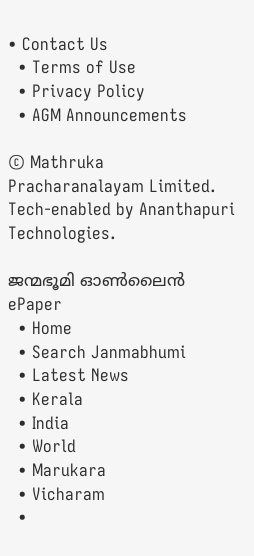• Contact Us
  • Terms of Use
  • Privacy Policy
  • AGM Announcements

© Mathruka Pracharanalayam Limited.
Tech-enabled by Ananthapuri Technologies.

ജന്മഭൂമി ഓണ്‍ലൈന്‍
ePaper
  • Home
  • Search Janmabhumi
  • Latest News
  • Kerala
  • India
  • World
  • Marukara
  • Vicharam
  •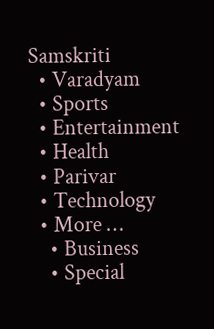Samskriti
  • Varadyam
  • Sports
  • Entertainment
  • Health
  • Parivar
  • Technology
  • More …
    • Business
    • Special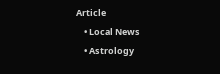Article
    • Local News
    • Astrology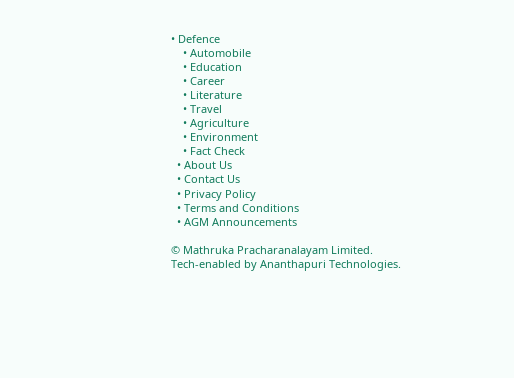• Defence
    • Automobile
    • Education
    • Career
    • Literature
    • Travel
    • Agriculture
    • Environment
    • Fact Check
  • About Us
  • Contact Us
  • Privacy Policy
  • Terms and Conditions
  • AGM Announcements

© Mathruka Pracharanalayam Limited.
Tech-enabled by Ananthapuri Technologies.